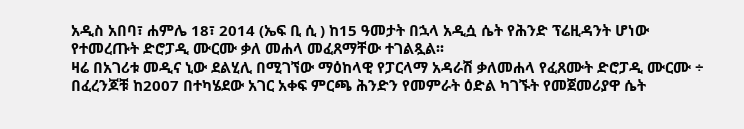አዲስ አበባ፣ ሐምሌ 18፣ 2014 (ኤፍ ቢ ሲ ) ከ15 ዓመታት በኋላ አዲሷ ሴት የሕንድ ፕሬዚዳንት ሆነው የተመረጡት ድሮፓዲ ሙርሙ ቃለ መሐላ መፈጸማቸው ተገልጿል፡፡
ዛሬ በአገሪቱ መዲና ኒው ደልሂሊ በሚገኘው ማዕከላዊ የፓርላማ አዳራሽ ቃለመሐላ የፈጸሙት ድሮፓዲ ሙርሙ ÷ በፈረንጆቹ ከ2007 በተካሄደው አገር አቀፍ ምርጫ ሕንድን የመምራት ዕድል ካገኙት የመጀመሪያዋ ሴት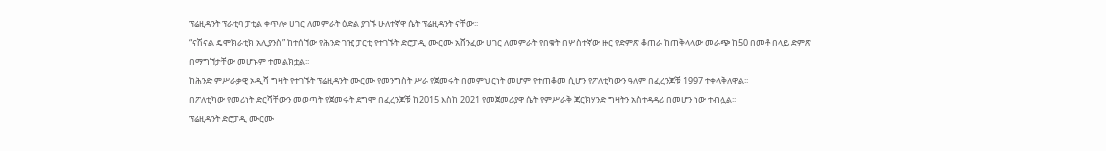ፕሬዚዳንት ፕራቲባ ፓቲል ቀጥሎ ሀገር ለመምራት ዕድል ያገኙ ሁለተኛዋ ሴት ፕሬዚዳንት ናቸው፡፡
“ናሽናል ዴሞክራቲክ አሊያንስ” ከተሰኘው የሕንድ ገዢ ፓርቲ የተገኙት ድሮፓዲ ሙርሙ አሸንፈው ሀገር ለመምራት የበቁት በሦስተኛው ዙር የድምጽ ቆጠራ ከጠቅላላው መራጭ ከ50 በመቶ በላይ ድምጽ በማግኘታቸው መሆኑም ተመልክቷል፡፡
ከሕንድ ምሥራቃዊ ኦዲሻ ግዛት የተገኙት ፕሬዚዳንት ሙርሙ የመንግስት ሥራ የጀመሩት በመምህርነት መሆም የተጠቆመ ሲሆን የፖለቲካውን ዓለም በፈረንጆቹ 1997 ተቀላቅለዋል፡፡
በፖለቲካው የመሪነት ድርሻቸውን መወጣት የጀመሩት ደግሞ በፈረንጆቹ ከ2015 እስከ 2021 የመጀመሪያዋ ሴት የምሥራቅ ጃርክሃንድ ግዛትን አስተዳዳሪ በመሆን ነው ተብሏል፡፡
ፕሬዚዳንት ድሮፓዲ ሙርሙ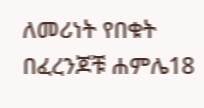ለመሪነት የበቁት በፈረንጆቹ ሐምሌ18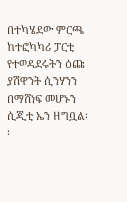በተካሄደው ምርጫ ከተፎካካሪ ፓርቲ የተወዳደሩትን ዕጩ ያሽዋንት ሲንሃንን በማሸነፍ መሆኑን ሲጂቲ ኤን ዘግቧል፡፡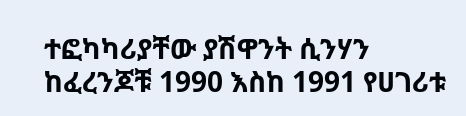ተፎካካሪያቸው ያሽዋንት ሲንሃን ከፈረንጆቹ 1990 እስከ 1991 የሀገሪቱ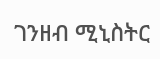ገንዘብ ሚኒስትር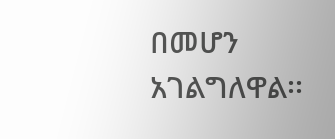በመሆን አገልግለዋል፡፡